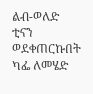ልብ-ወለድ
ቲናን ወደቀጠርኩበት ካፌ ለመሄድ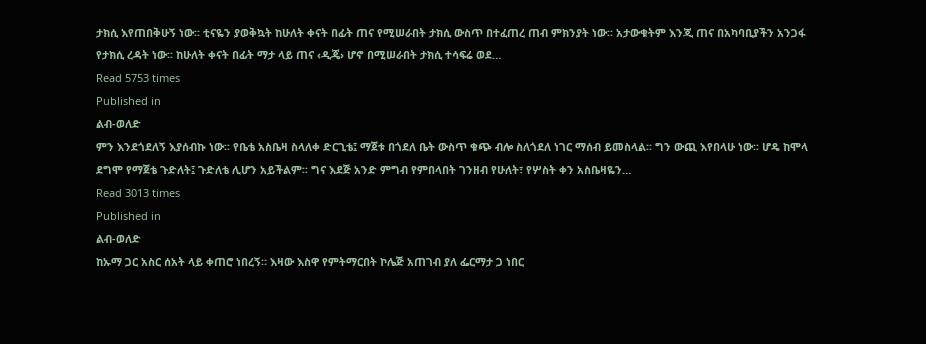ታክሲ እየጠበቅሁኝ ነው፡፡ ቲናዬን ያወቅኳት ከሁለት ቀናት በፊት ጠና የሚሠራበት ታክሲ ውስጥ በተፈጠረ ጠብ ምክንያት ነው፡፡ አታውቁትም እንጂ ጠና በአካባቢያችን አንጋፋ የታክሲ ረዳት ነው፡፡ ከሁለት ቀናት በፊት ማታ ላይ ጠና ‹ዲጄ› ሆኖ በሚሠራበት ታክሲ ተሳፍሬ ወደ…
Read 5753 times
Published in
ልብ-ወለድ
ምን እንደጎደለኝ እያሰብኩ ነው፡፡ የቤቴ አስቤዛ ስላለቀ ድርጊቴ፤ ማጀቱ በጎደለ ቤት ውስጥ ቁጭ ብሎ ስለጎደለ ነገር ማሰብ ይመስላል፡፡ ግን ውጪ እየበላሁ ነው፡፡ ሆዴ ከሞላ ደግሞ የማጀቴ ጉድለት፤ ጉድለቴ ሊሆን አይችልም፡፡ ግና እደጅ አንድ ምግብ የምበላበት ገንዘብ የሁለት፣ የሦስት ቀን አስቤዛዬን…
Read 3013 times
Published in
ልብ-ወለድ
ከኡማ ጋር አስር ሰአት ላይ ቀጠሮ ነበረኝ። እዛው እስዋ የምትማርበት ኮሌጅ አጠገብ ያለ ፌርማታ ጋ ነበር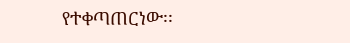የተቀጣጠርነው፡፡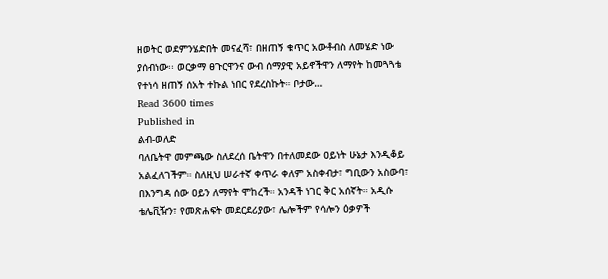ዘወትር ወደምንሄድበት መናፈሻ፣ በዘጠኝ ቁጥር አውቶብስ ለመሄድ ነው ያሰብነው፡፡ ወርቃማ ፀጉርዋንና ውብ ሰማያዊ አይኖችዋን ለማየት ከመጓጓቴ የተነሳ ዘጠኝ ሰአት ተኩል ነበር የደረስኩት። ቦታው…
Read 3600 times
Published in
ልብ-ወለድ
ባለቤትዋ መምጫው ስለደረሰ ቤትዋን በተለመደው ዐይነት ሁኔታ እንዲቆይ አልፈለገችም። ስለዚህ ሠራተኛ ቀጥራ ቀለም አስቀብታ፣ ግቢውን አስውባ፣ በእንግዳ ሰው ዐይን ለማየት ሞከረች። አንዳች ነገር ቅር አሰኛት። አዲሱ ቴሌቪዥን፣ የመጽሐፍት መደርደሪያው፣ ሌሎችም የሳሎን ዕቃዎች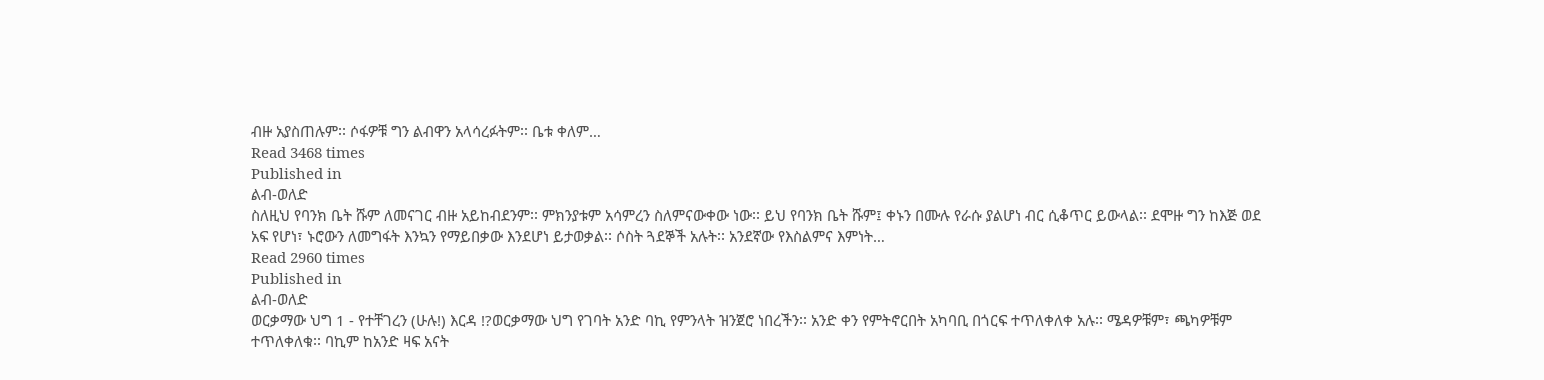ብዙ አያስጠሉም፡፡ ሶፋዎቹ ግን ልብዋን አላሳረፉትም፡፡ ቤቱ ቀለም…
Read 3468 times
Published in
ልብ-ወለድ
ስለዚህ የባንክ ቤት ሹም ለመናገር ብዙ አይከብደንም፡፡ ምክንያቱም አሳምረን ስለምናውቀው ነው፡፡ ይህ የባንክ ቤት ሹም፤ ቀኑን በሙሉ የራሱ ያልሆነ ብር ሲቆጥር ይውላል፡፡ ደሞዙ ግን ከእጅ ወደ አፍ የሆነ፣ ኑሮውን ለመግፋት እንኳን የማይበቃው እንደሆነ ይታወቃል፡፡ ሶስት ጓደኞች አሉት፡፡ አንደኛው የእስልምና እምነት…
Read 2960 times
Published in
ልብ-ወለድ
ወርቃማው ህግ 1 - የተቸገረን (ሁሉ!) እርዳ !?ወርቃማው ህግ የገባት አንድ ባኪ የምንላት ዝንጀሮ ነበረችን፡፡ አንድ ቀን የምትኖርበት አካባቢ በጎርፍ ተጥለቀለቀ አሉ፡፡ ሜዳዎቹም፣ ጫካዎቹም ተጥለቀለቁ፡፡ ባኪም ከአንድ ዛፍ አናት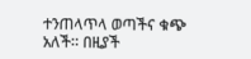ተንጠላጥላ ወጣችና ቁጭ አለች፡፡ በዚያች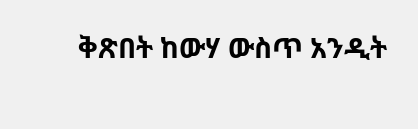ቅጽበት ከውሃ ውስጥ አንዲት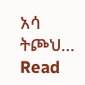አሳ ትጮህ…
Read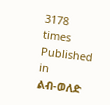3178 times
Published in
ልብ-ወለድ